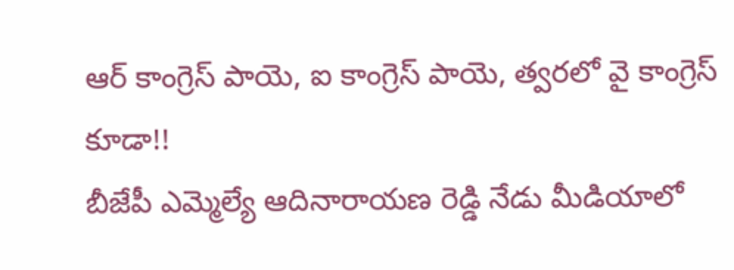ఆర్ కాంగ్రెస్ పాయె, ఐ కాంగ్రెస్ పాయె, త్వరలో వై కాంగ్రెస్ కూడా!!
బీజేపీ ఎమ్మెల్యే ఆదినారాయణ రెడ్డి నేడు మీడియాలో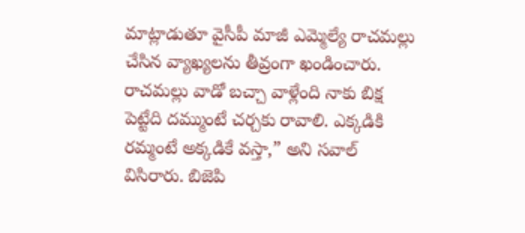మాట్లాడుతూ వైసీపీ మాజీ ఎమ్మెల్యే రాచమల్లు చేసిన వ్యాఖ్యలను తీవ్రంగా ఖండించారు. రాచమల్లు వాడో బచ్చా వాళ్లేంది నాకు బిక్ష పెట్టేది దమ్ముంటే చర్చకు రావాలి. ఎక్కడికి రమ్మంటే అక్కడికే వస్తా,” అని సవాల్ విసిరారు. బిజెపి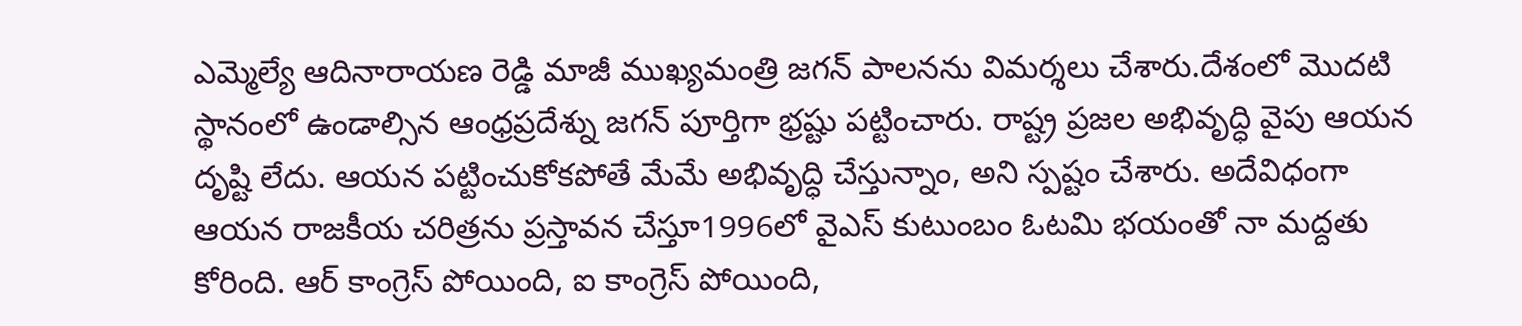ఎమ్మెల్యే ఆదినారాయణ రెడ్డి మాజీ ముఖ్యమంత్రి జగన్ పాలనను విమర్శలు చేశారు.దేశంలో మొదటి స్థానంలో ఉండాల్సిన ఆంధ్రప్రదేశ్ను జగన్ పూర్తిగా భ్రష్టు పట్టించారు. రాష్ట్ర ప్రజల అభివృద్ధి వైపు ఆయన దృష్టి లేదు. ఆయన పట్టించుకోకపోతే మేమే అభివృద్ధి చేస్తున్నాం, అని స్పష్టం చేశారు. అదేవిధంగా ఆయన రాజకీయ చరిత్రను ప్రస్తావన చేస్తూ1996లో వైఎస్ కుటుంబం ఓటమి భయంతో నా మద్దతు కోరింది. ఆర్ కాంగ్రెస్ పోయింది, ఐ కాంగ్రెస్ పోయింది,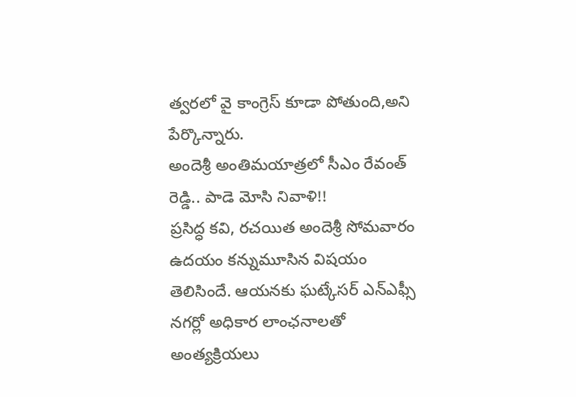త్వరలో వై కాంగ్రెస్ కూడా పోతుంది,అని పేర్కొన్నారు.
అందెశ్రీ అంతిమయాత్రలో సీఎం రేవంత్ రెడ్డి.. పాడె మోసి నివాళి!!
ప్రసిద్ధ కవి, రచయిత అందెశ్రీ సోమవారం ఉదయం కన్నుమూసిన విషయం తెలిసిందే. ఆయనకు ఘట్కేసర్ ఎన్ఎఫ్సీ నగర్లో అధికార లాంఛనాలతో అంత్యక్రియలు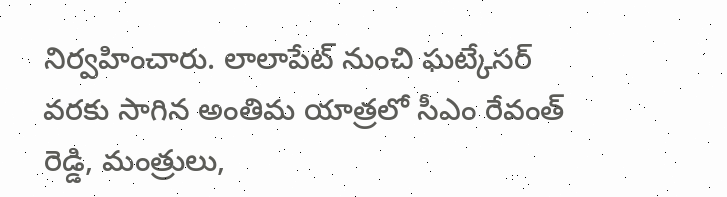నిర్వహించారు. లాలాపేట్ నుంచి ఘట్కేసర్ వరకు సాగిన అంతిమ యాత్రలో సీఎం రేవంత్ రెడ్డి, మంత్రులు,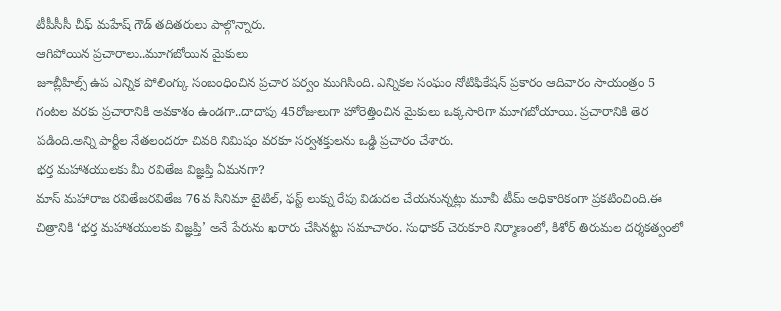టీపీసీసీ చీఫ్ మహేష్ గౌడ్ తదితరులు పాల్గొన్నారు.
ఆగిపోయిన ప్రచారాలు..మూగబోయిన మైకులు
జూబ్లీహిల్స్ ఉప ఎన్నిక పోలింగ్కు సంబంధించిన ప్రచార పర్వం ముగిసింది. ఎన్నికల సంఘం నోటిఫికేషన్ ప్రకారం ఆదివారం సాయంత్రం 5 గంటల వరకు ప్రచారానికి అవకాశం ఉండగా..దాదాపు 45రోజులుగా హోరెత్తించిన మైకులు ఒక్కసారిగా మూగబోయాయి. ప్రచారానికి తెర పడింది.అన్ని పార్టీల నేతలందరూ చివరి నిమిషం వరకూ సర్వశక్తులను ఒడ్డి ప్రచారం చేశారు.
భర్త మహాశయులకు మీ రవితేజ విజ్ఞప్తి ఏమనగా?
మాస్ మహారాజ రవితేజరవితేజ 76వ సినిమా టైటిల్, ఫస్ట్ లుక్ను రేపు విడుదల చేయనున్నట్లు మూవీ టీమ్ అధికారికంగా ప్రకటించింది.ఈ చిత్రానికి ‘భర్త మహాశయులకు విజ్ఞప్తి’ అనే పేరును ఖరారు చేసినట్టు సమాచారం. సుధాకర్ చెరుకూరి నిర్మాణంలో, కిశోర్ తిరుమల దర్శకత్వంలో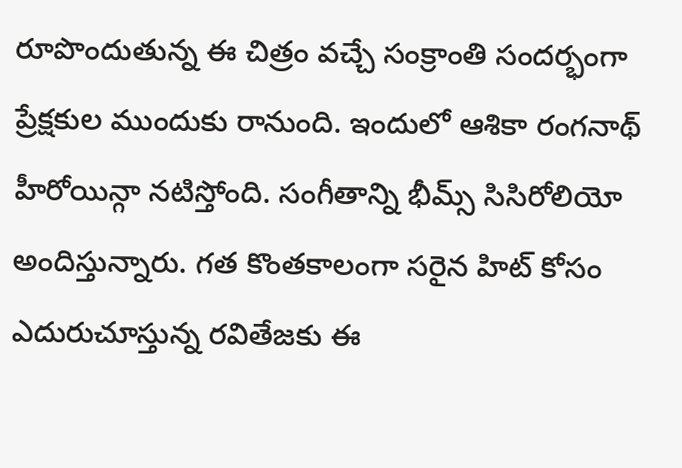రూపొందుతున్న ఈ చిత్రం వచ్చే సంక్రాంతి సందర్భంగా ప్రేక్షకుల ముందుకు రానుంది. ఇందులో ఆశికా రంగనాథ్ హీరోయిన్గా నటిస్తోంది. సంగీతాన్ని భీమ్స్ సిసిరోలియో అందిస్తున్నారు. గత కొంతకాలంగా సరైన హిట్ కోసం ఎదురుచూస్తున్న రవితేజకు ఈ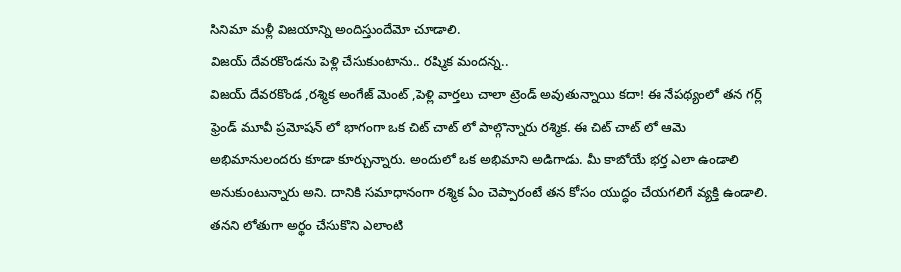సినిమా మళ్లీ విజయాన్ని అందిస్తుందేమో చూడాలి.
విజయ్ దేవరకొండను పెళ్లి చేసుకుంటాను.. రష్మిక మందన్న..
విజయ్ దేవరకొండ ,రశ్మిక అంగేజ్ మెంట్ ,పెళ్లి వార్తలు చాలా ట్రెండ్ అవుతున్నాయి కదా! ఈ నేపథ్యంలో తన గర్ల్ ఫ్రెండ్ మూవీ ప్రమోషన్ లో భాగంగా ఒక చిట్ చాట్ లో పాల్గొన్నారు రశ్మిక. ఈ చిట్ చాట్ లో ఆమె అభిమానులందరు కూడా కూర్చున్నారు. అందులో ఒక అభిమాని అడిగాడు. మీ కాబోయే భర్త ఎలా ఉండాలి అనుకుంటున్నారు అని. దానికి సమాధానంగా రశ్మిక ఏం చెప్పారంటే తన కోసం యుద్ధం చేయగలిగే వ్యక్తి ఉండాలి. తనని లోతుగా అర్థం చేసుకొని ఎలాంటి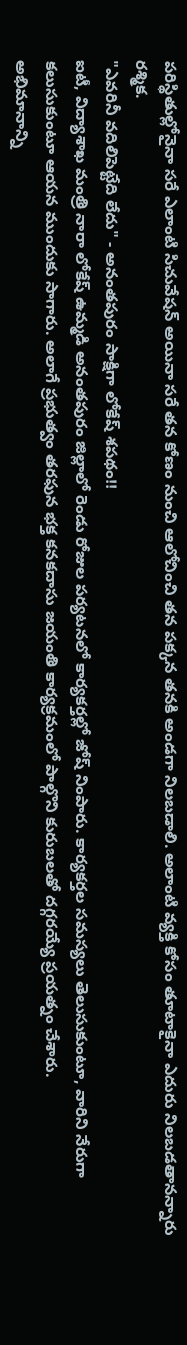పరిస్థితుల్లోనైనా సరే ఎలాంటి సిచువేషన్ అయినా సరే తన కోణం నుంచి ఆలోచించి తన పక్కన తనకి అండగా నిలబడాలి. అలాంటి వ్యక్తి కోసం తూటాకైనా ఎదురు నిలబడతానన్నారు రశ్మిక.
"ఎవరినీ వదిలిపెట్టేది లేదు" - అనంతపురం సాక్షిగా లోకేష్ శపథం!!
ఐటీ, విద్యాశాఖ మంత్రి నారా లోకేష్ ఉమ్మడి అనంతపురం జిల్లాలో రెండు రోజుల పర్యటనలో కార్యకర్తల్లో జోష్ నింపారు. కార్యకర్తల సమస్యలు తెలుసుకుంటూ, వారిని నేరుగా కలుసుకుంటూ ఆయన ముందుకు సాగారు. అలాగే ప్రభుత్వం తరఫున భక్త కనకదాసు జయంతి కార్యక్రమంలో పాల్గొని కురుబలతో దగ్గరయ్యే ప్రయత్నం చేశారు.
అభిమానాన్ని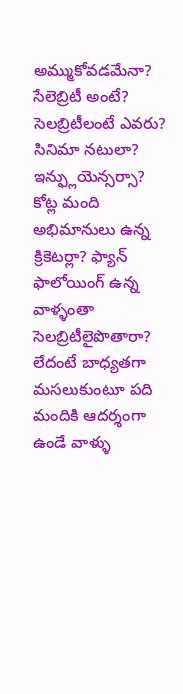అమ్ముకోవడమేనా? సేలెబ్రిటీ అంటే?
సెలబ్రిటీలంటే ఎవరు? సినిమా నటులా? ఇన్ఫ్లుయెన్సర్సా? కోట్ల మంది అభిమానులు ఉన్న క్రికెటర్లా? ఫ్యాన్ ఫాలోయింగ్ ఉన్న వాళ్ళంతా సెలబ్రిటీలైపొతారా? లేదంటే బాధ్యతగా మసలుకుంటూ పది మందికి ఆదర్శంగా ఉండే వాళ్ళు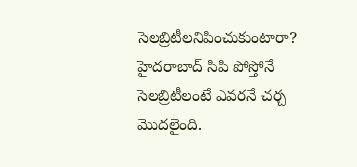సెలబ్రిటీలనిపించుకుంటారా? హైదరాబాద్ సిపి పోస్తోనే సెలబ్రిటీలంటే ఎవరనే చర్చ మొదలైంది.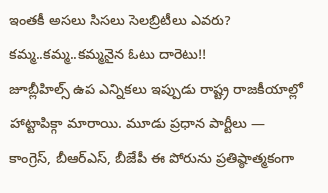ఇంతకీ అసలు సిసలు సెలబ్రిటీలు ఎవరు?
కమ్మ..కమ్మ..కమ్మనైన ఓటు దారెటు!!
జూబ్లీహిల్స్ ఉప ఎన్నికలు ఇప్పుడు రాష్ట్ర రాజకీయాల్లో హాట్టాపిక్గా మారాయి. మూడు ప్రధాన పార్టీలు — కాంగ్రెస్, బీఆర్ఎస్, బీజేపీ ఈ పోరును ప్రతిష్ఠాత్మకంగా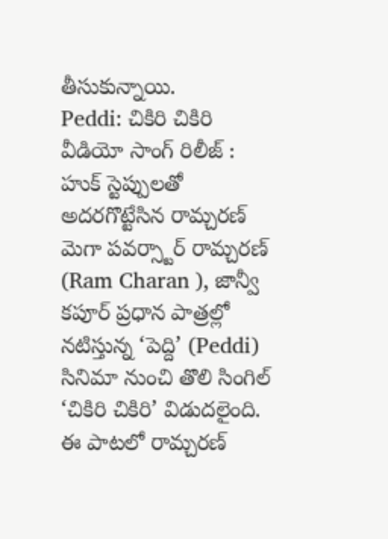తీసుకున్నాయి.
Peddi: చికిరి చికిరి వీడియో సాంగ్ రిలీజ్ : హుక్ స్టెప్పులతో అదరగొట్టేసిన రామ్చరణ్
మెగా పవర్స్టార్ రామ్చరణ్ (Ram Charan ), జాన్వీ కపూర్ ప్రధాన పాత్రల్లో నటిస్తున్న ‘పెద్ది’ (Peddi) సినిమా నుంచి తొలి సింగిల్ ‘చికిరి చికిరి’ విడుదలైంది. ఈ పాటలో రామ్చరణ్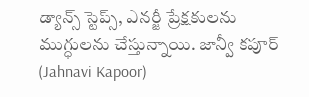డ్యాన్స్ స్టెప్స్, ఎనర్జీ ప్రేక్షకులను ముగ్ధులను చేస్తున్నాయి. జాన్వీ కపూర్ (Jahnavi Kapoor)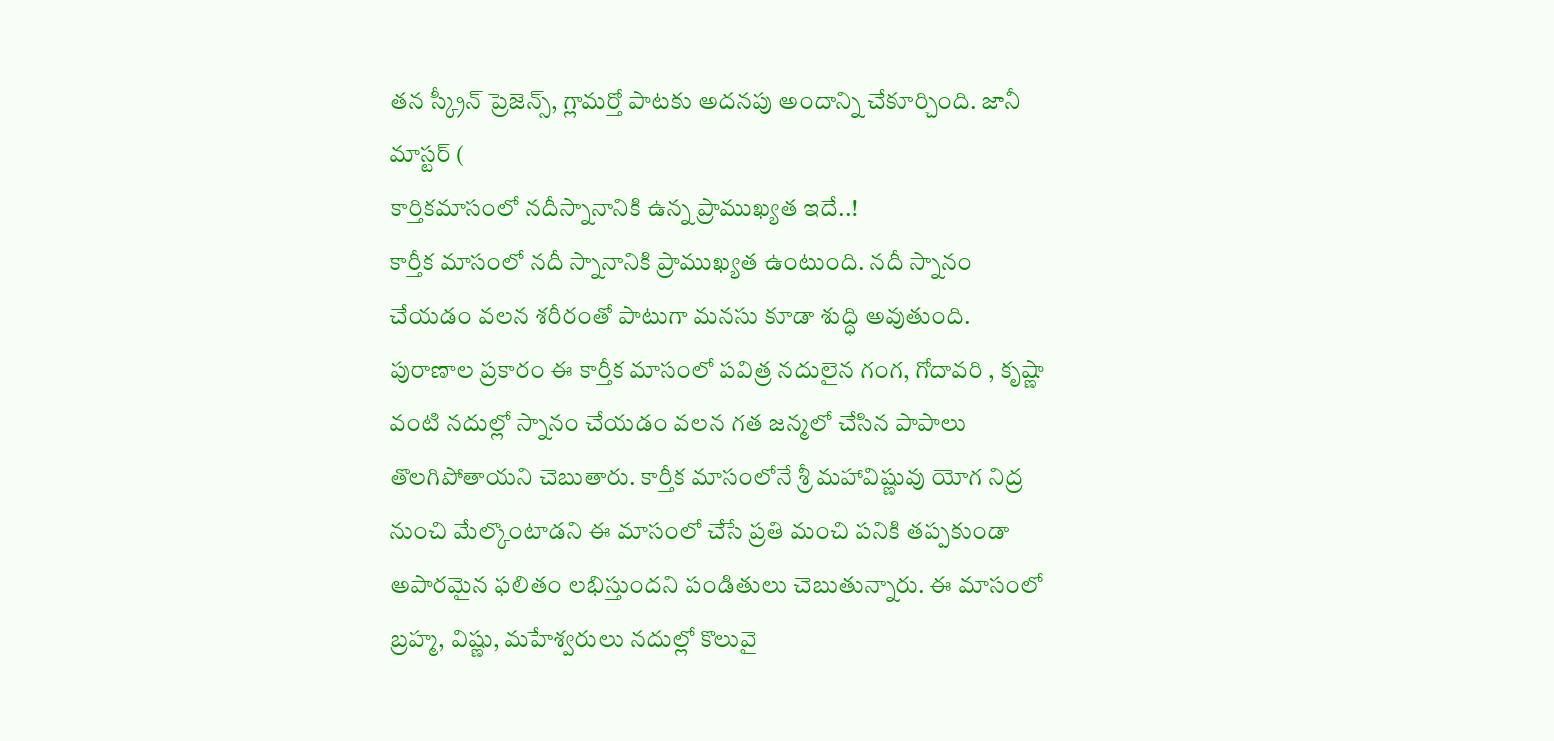తన స్క్రీన్ ప్రెజెన్స్, గ్లామర్తో పాటకు అదనపు అందాన్ని చేకూర్చింది. జానీ మాస్టర్ (
కార్తికమాసంలో నదీస్నానానికి ఉన్న ప్రాముఖ్యత ఇదే..!
కార్తీక మాసంలో నదీ స్నానానికి ప్రాముఖ్యత ఉంటుంది. నదీ స్నానం చేయడం వలన శరీరంతో పాటుగా మనసు కూడా శుద్ధి అవుతుంది. పురాణాల ప్రకారం ఈ కార్తీక మాసంలో పవిత్ర నదులైన గంగ, గోదావరి , కృష్ణా వంటి నదుల్లో స్నానం చేయడం వలన గత జన్మలో చేసిన పాపాలు తొలగిపోతాయని చెబుతారు. కార్తీక మాసంలోనే శ్రీ మహావిష్ణువు యోగ నిద్ర నుంచి మేల్కొంటాడని ఈ మాసంలో చేసే ప్రతి మంచి పనికి తప్పకుండా అపారమైన ఫలితం లభిస్తుందని పండితులు చెబుతున్నారు. ఈ మాసంలో బ్రహ్మ, విష్ణు, మహేశ్వరులు నదుల్లో కొలువై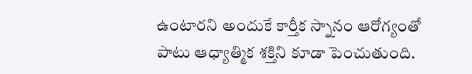ఉంటారని అందుకే కార్తీక స్నానం ఆరోగ్యంతో పాటు ఆధ్యాత్మిక శక్తిని కూడా పెంచుతుంది.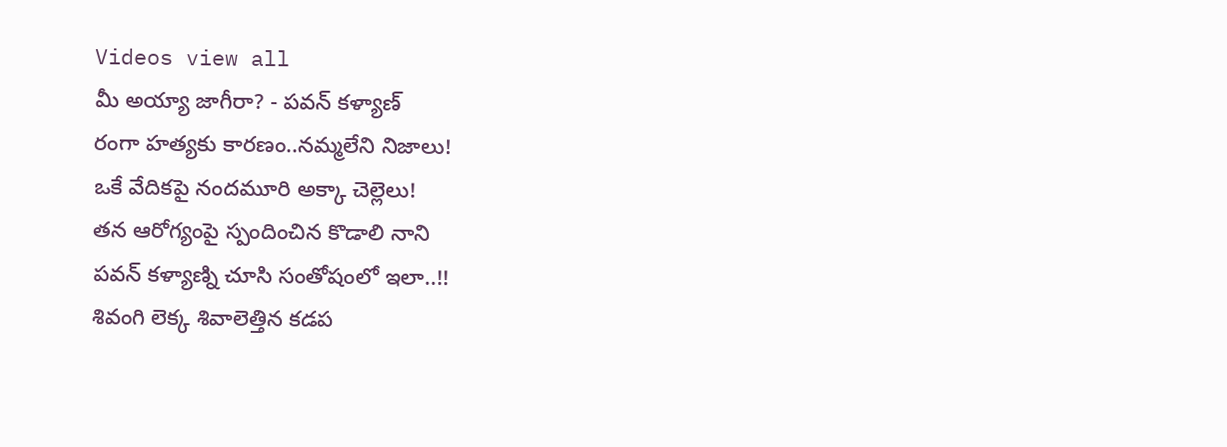Videos view all
మీ అయ్యా జాగీరా? - పవన్ కళ్యాణ్
రంగా హత్యకు కారణం..నమ్మలేని నిజాలు!
ఒకే వేదికపై నందమూరి అక్కా చెల్లెలు!
తన ఆరోగ్యంపై స్పందించిన కొడాలి నాని
పవన్ కళ్యాణ్ని చూసి సంతోషంలో ఇలా..!!
శివంగి లెక్క శివాలెత్తిన కడప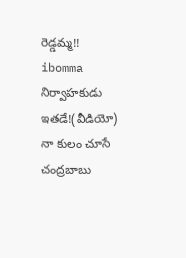రెడ్డమ్మ!!
ibomma నిర్వాహకుడు ఇతడే!(వీడియో)
నా కులం చూసే చంద్రబాబు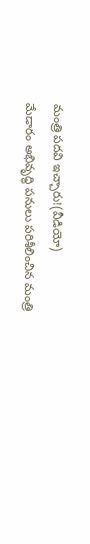మంత్రి పదవి ఇచ్చారు!(వీడియో)
మేడారం అభివృద్ధి పనులు పరిశీలించిన మంత్రి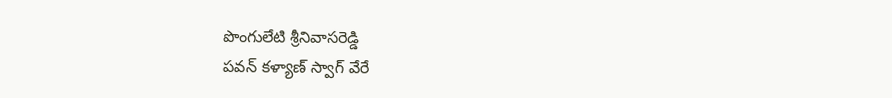పొంగులేటి శ్రీనివాసరెడ్డి
పవన్ కళ్యాణ్ స్వాగ్ వేరే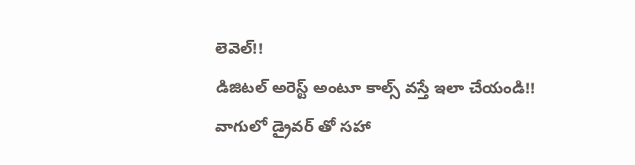లెవెల్!!
డిజిటల్ అరెస్ట్ అంటూ కాల్స్ వస్తే ఇలా చేయండి!!
వాగులో డ్రైవర్ తో సహా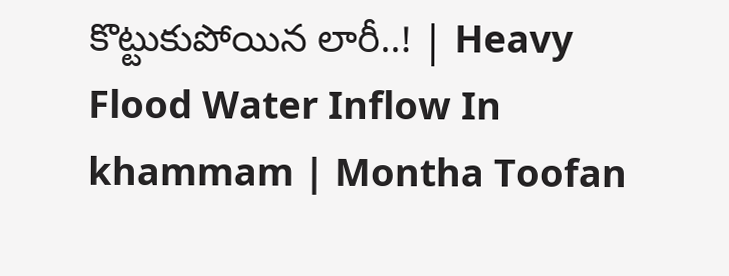కొట్టుకుపోయిన లారీ..! | Heavy Flood Water Inflow In khammam | Montha Toofan